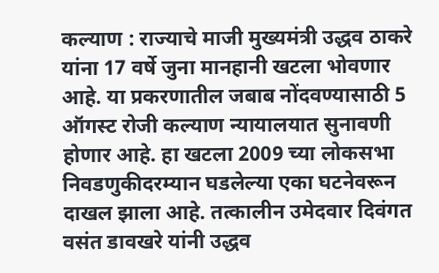कल्याण : राज्याचे माजी मुख्यमंत्री उद्धव ठाकरे यांना 17 वर्षे जुना मानहानी खटला भोवणार आहे. या प्रकरणातील जबाब नोंदवण्यासाठी 5 ऑगस्ट रोजी कल्याण न्यायालयात सुनावणी होणार आहे. हा खटला 2009 च्या लोकसभा निवडणुकीदरम्यान घडलेल्या एका घटनेवरून दाखल झाला आहे. तत्कालीन उमेदवार दिवंगत वसंत डावखरे यांनी उद्धव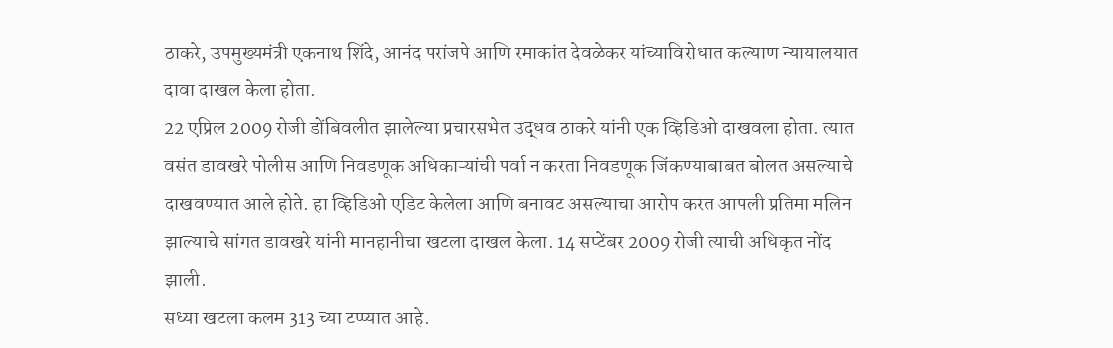ठाकरे, उपमुख्यमंत्री एकनाथ शिंदे, आनंद परांजपे आणि रमाकांत देवळेकर यांच्याविरोधात कल्याण न्यायालयात दावा दाखल केला होता.
22 एप्रिल 2009 रोजी डोंबिवलीत झालेल्या प्रचारसभेत उद्धव ठाकरे यांनी एक व्हिडिओ दाखवला होता. त्यात वसंत डावखरे पोलीस आणि निवडणूक अधिकाऱ्यांची पर्वा न करता निवडणूक जिंकण्याबाबत बोलत असल्याचे दाखवण्यात आले होते. हा व्हिडिओ एडिट केलेला आणि बनावट असल्याचा आरोप करत आपली प्रतिमा मलिन झाल्याचे सांगत डावखरे यांनी मानहानीचा खटला दाखल केला. 14 सप्टेंबर 2009 रोजी त्याची अधिकृत नोंद झाली.
सध्या खटला कलम 313 च्या टप्प्यात आहे.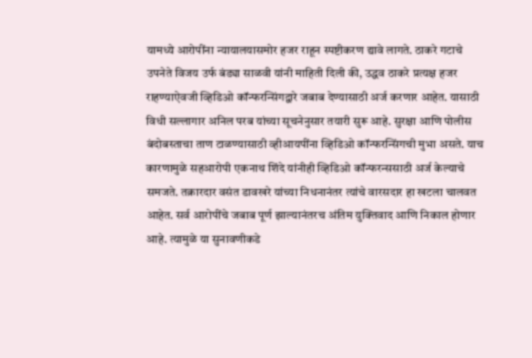यामध्ये आरोपींना न्यायालयासमोर हजर राहून स्पष्टीकरण द्यावे लागते. ठाकरे गटाचे उपनेते विजय उर्फ बंड्या साळवी यांनी माहिती दिली की, उद्धव ठाकरे प्रत्यक्ष हजर राहण्याऐवजी व्हिडिओ कॉन्फरन्सिंगद्वारे जबाब देण्यासाठी अर्ज करणार आहेत. यासाठी विधी सल्लागार अनिल परब यांच्या सूचनेनुसार तयारी सुरू आहे. सुरक्षा आणि पोलीस बंदोबस्ताचा ताण टाळण्यासाठी व्हीआयपींना व्हिडिओ कॉन्फरन्सिंगची मुभा असते. याच कारणामुळे सहआरोपी एकनाथ शिंदे यांनीही व्हिडिओ कॉन्फरन्ससाठी अर्ज केल्याचे समजते. तक्रारदार वसंत डावखरे यांच्या निधनानंतर त्यांचे वारसदार हा खटला चालवत आहेत. सर्व आरोपींचे जबाब पूर्ण झाल्यानंतरच अंतिम युक्तिवाद आणि निकाल होणार आहे. त्यामुळे या सुनावणीकडे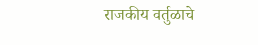राजकीय वर्तुळाचे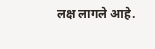लक्ष लागले आहे.